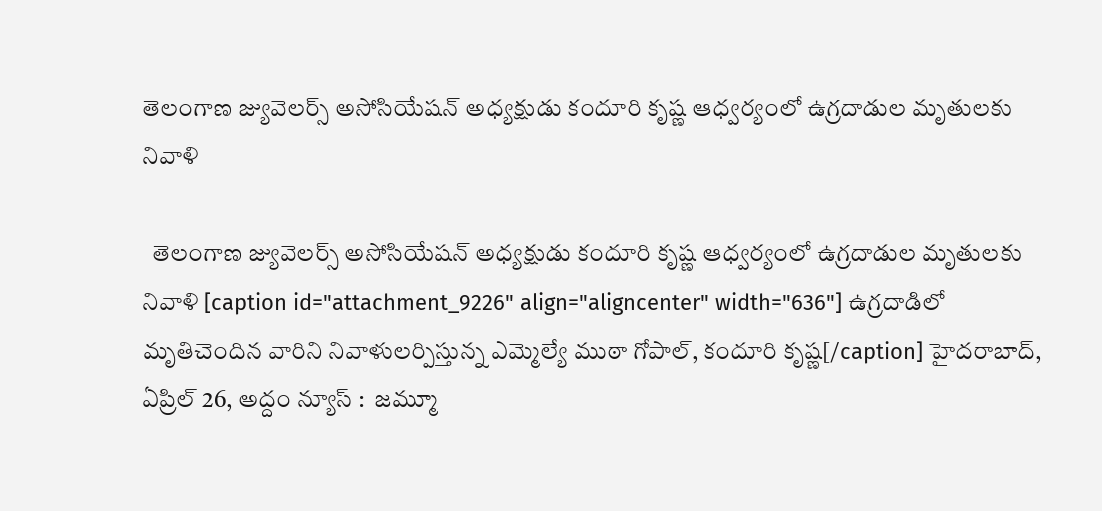తెలంగాణ జ్యువెల‌ర్స్ అసోసియేష‌న్ అధ్య‌క్షుడు కందూరి కృష్ణ ఆధ్వ‌ర్యంలో ఉగ్ర‌దాడుల మృతుల‌కు నివాళి

  తెలంగాణ జ్యువెల‌ర్స్ అసోసియేష‌న్ అధ్య‌క్షుడు కందూరి కృష్ణ ఆధ్వ‌ర్యంలో ఉగ్ర‌దాడుల మృతుల‌కు నివాళి [caption id="attachment_9226" align="aligncenter" width="636"] ఉగ్ర‌దాడిలో మృతిచెందిన వారిని నివాళుల‌ర్పిస్తున్న ఎమ్మెల్యే ముఠా గోపాల్‌, కందూరి కృష్ణ‌[/caption] హైదరాబాద్, ఏప్రిల్ 26, అద్దం న్యూస్ :  జ‌మ్మూ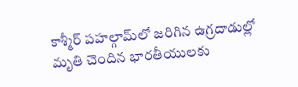కాశ్మీర్ ప‌హ‌ల్గామ్‌లో జ‌రిగిన ఉగ్ర‌దాడుల్లో మృతి చెందిన భార‌తీయుల‌కు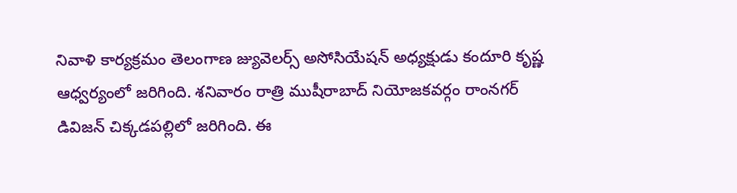నివాళి కార్య‌క్ర‌మం తెలంగాణ జ్యువెల‌ర్స్ అసోసియేష‌న్ అధ్య‌క్షుడు కందూరి కృష్ణ ఆధ్వ‌ర్యంలో జ‌రిగింది. శ‌నివారం రాత్రి ముషీరాబాద్ నియోజ‌క‌వ‌ర్గం రాంన‌గ‌ర్ డివిజ‌న్ చిక్క‌డ‌ప‌ల్లిలో జ‌రిగింది. ఈ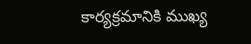కార్య‌క్ర‌మానికి ముఖ్య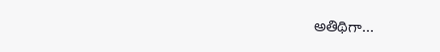అతిథిగా...